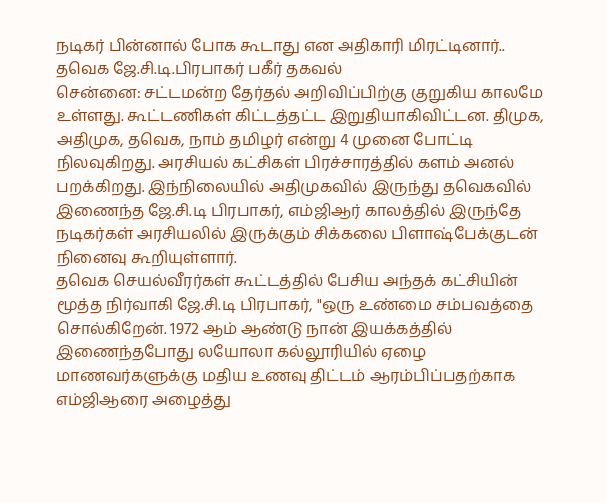நடிகர் பின்னால் போக கூடாது என அதிகாரி மிரட்டினார்.. தவெக ஜே.சி.டி.பிரபாகர் பகீர் தகவல்
சென்னை: சட்டமன்ற தேர்தல் அறிவிப்பிற்கு குறுகிய காலமே உள்ளது. கூட்டணிகள் கிட்டத்தட்ட இறுதியாகிவிட்டன. திமுக, அதிமுக, தவெக, நாம் தமிழர் என்று 4 முனை போட்டி நிலவுகிறது. அரசியல் கட்சிகள் பிரச்சாரத்தில் களம் அனல் பறக்கிறது. இந்நிலையில் அதிமுகவில் இருந்து தவெகவில் இணைந்த ஜே.சி.டி பிரபாகர், எம்ஜிஆர் காலத்தில் இருந்தே நடிகர்கள் அரசியலில் இருக்கும் சிக்கலை பிளாஷ்பேக்குடன் நினைவு கூறியுள்ளார்.
தவெக செயல்வீரர்கள் கூட்டத்தில் பேசிய அந்தக் கட்சியின் மூத்த நிர்வாகி ஜே.சி.டி பிரபாகர், "ஒரு உண்மை சம்பவத்தை சொல்கிறேன். 1972 ஆம் ஆண்டு நான் இயக்கத்தில் இணைந்தபோது லயோலா கல்லூரியில் ஏழை மாணவர்களுக்கு மதிய உணவு திட்டம் ஆரம்பிப்பதற்காக எம்ஜிஆரை அழைத்து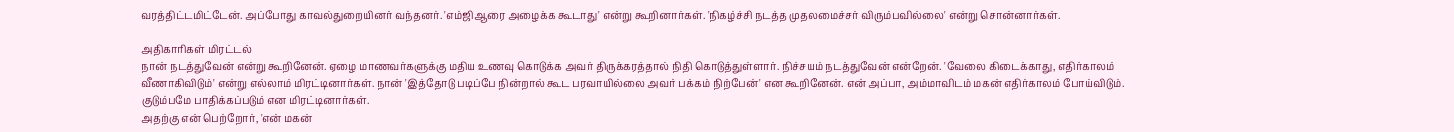வரத்திட்டமிட்டேன். அப்போது காவல்துறையினர் வந்தனர். 'எம்ஜிஆரை அழைக்க கூடாது' என்று கூறினார்கள். 'நிகழ்ச்சி நடத்த முதலமைச்சர் விரும்பவில்லை' என்று சொன்னார்கள்.

அதிகாரிகள் மிரட்டல்
நான் நடத்துவேன் என்று கூறினேன். ஏழை மாணவர்களுக்கு மதிய உணவு கொடுக்க அவர் திருக்கரத்தால் நிதி கொடுத்துள்ளார். நிச்சயம் நடத்துவேன் என்றேன். 'வேலை கிடைக்காது, எதிர்காலம் வீணாகிவிடும்' என்று எல்லாம் மிரட்டினார்கள். நான் 'இத்தோடு படிப்பே நின்றால் கூட பரவாயில்லை அவர் பக்கம் நிற்பேன்' என கூறினேன். என் அப்பா, அம்மாவிடம் மகன் எதிர்காலம் போய்விடும். குடும்பமே பாதிக்கப்படும் என மிரட்டினார்கள்.
அதற்கு என் பெற்றோர், 'என் மகன்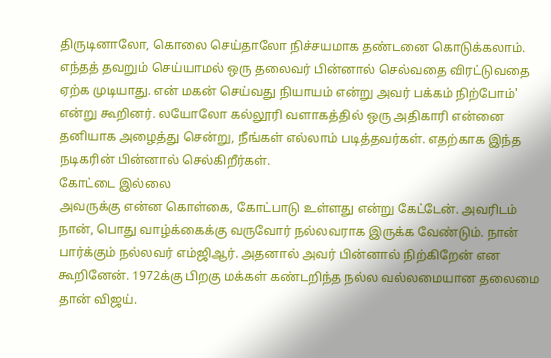திருடினாலோ, கொலை செய்தாலோ நிச்சயமாக தண்டனை கொடுக்கலாம். எந்தத் தவறும் செய்யாமல் ஒரு தலைவர் பின்னால் செல்வதை விரட்டுவதை ஏற்க முடியாது. என் மகன் செய்வது நியாயம் என்று அவர் பக்கம் நிற்போம்' என்று கூறினர். லயோலோ கல்லூரி வளாகத்தில் ஒரு அதிகாரி என்னை தனியாக அழைத்து சென்று, நீங்கள் எல்லாம் படித்தவர்கள். எதற்காக இந்த நடிகரின் பின்னால் செல்கிறீர்கள்.
கோட்டை இல்லை
அவருக்கு என்ன கொள்கை, கோட்பாடு உள்ளது என்று கேட்டேன். அவரிடம் நான், பொது வாழ்க்கைக்கு வருவோர் நல்லவராக இருக்க வேண்டும். நான் பார்க்கும் நல்லவர் எம்ஜிஆர். அதனால் அவர் பின்னால் நிற்கிறேன் என கூறினேன். 1972க்கு பிறகு மக்கள் கண்டறிந்த நல்ல வல்லமையான தலைமை தான் விஜய்.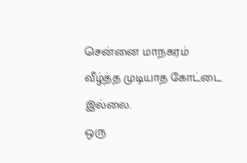சென்னை மாநகரம் வீழ்த்த முடியாத கோட்டை இல்லை.
ஒரு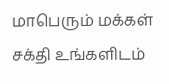மாபெரும் மக்கள் சக்தி உங்களிடம்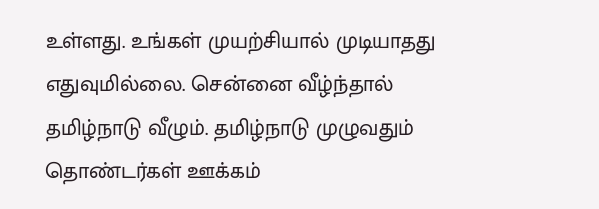உள்ளது. உங்கள் முயற்சியால் முடியாதது எதுவுமில்லை. சென்னை வீழ்ந்தால் தமிழ்நாடு வீழும். தமிழ்நாடு முழுவதும் தொண்டர்கள் ஊக்கம்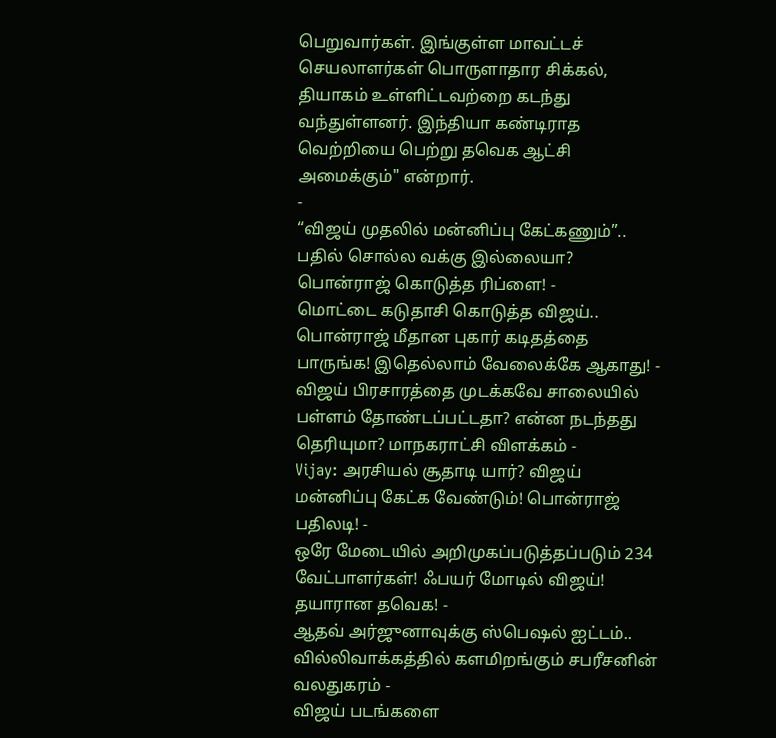பெறுவார்கள். இங்குள்ள மாவட்டச் செயலாளர்கள் பொருளாதார சிக்கல், தியாகம் உள்ளிட்டவற்றை கடந்து வந்துள்ளனர். இந்தியா கண்டிராத வெற்றியை பெற்று தவெக ஆட்சி அமைக்கும்" என்றார்.
-
“விஜய் முதலில் மன்னிப்பு கேட்கணும்”.. பதில் சொல்ல வக்கு இல்லையா? பொன்ராஜ் கொடுத்த ரிப்ளை! -
மொட்டை கடுதாசி கொடுத்த விஜய்.. பொன்ராஜ் மீதான புகார் கடிதத்தை பாருங்க! இதெல்லாம் வேலைக்கே ஆகாது! -
விஜய் பிரசாரத்தை முடக்கவே சாலையில் பள்ளம் தோண்டப்பட்டதா? என்ன நடந்தது தெரியுமா? மாநகராட்சி விளக்கம் -
Vijay: அரசியல் சூதாடி யார்? விஜய் மன்னிப்பு கேட்க வேண்டும்! பொன்ராஜ் பதிலடி! -
ஒரே மேடையில் அறிமுகப்படுத்தப்படும் 234 வேட்பாளர்கள்! ஃபயர் மோடில் விஜய்! தயாரான தவெக! -
ஆதவ் அர்ஜுனாவுக்கு ஸ்பெஷல் ஐட்டம்.. வில்லிவாக்கத்தில் களமிறங்கும் சபரீசனின் வலதுகரம் -
விஜய் படங்களை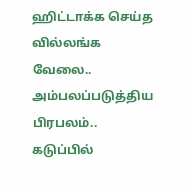ஹிட்டாக்க செய்த வில்லங்க வேலை.. அம்பலப்படுத்திய பிரபலம்.. கடுப்பில்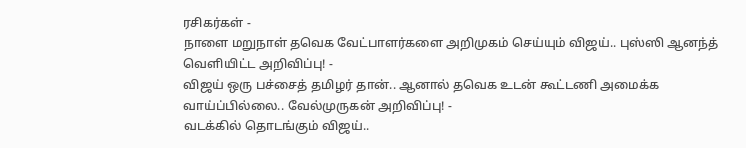ரசிகர்கள் -
நாளை மறுநாள் தவெக வேட்பாளர்களை அறிமுகம் செய்யும் விஜய்.. புஸ்ஸி ஆனந்த் வெளியிட்ட அறிவிப்பு! -
விஜய் ஒரு பச்சைத் தமிழர் தான்.. ஆனால் தவெக உடன் கூட்டணி அமைக்க வாய்ப்பில்லை.. வேல்முருகன் அறிவிப்பு! -
வடக்கில் தொடங்கும் விஜய்..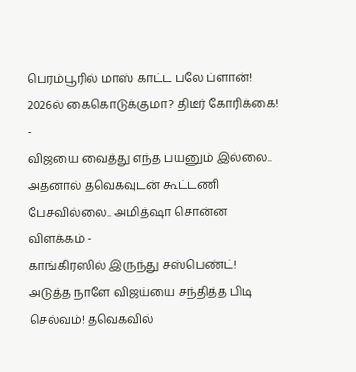பெரம்பூரில் மாஸ் காட்ட பலே ப்ளான்! 2026ல் கைகொடுக்குமா? திடீர் கோரிக்கை! -
விஜயை வைத்து எந்த பயனும் இல்லை.. அதனால் தவெகவுடன் கூட்டணி பேசவில்லை.. அமித்ஷா சொன்ன விளக்கம் -
காங்கிரஸில் இருந்து சஸ்பெண்ட்! அடுத்த நாளே விஜய்யை சந்தித்த பிடி செல்வம்! தவெகவில்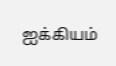ஐக்கியம்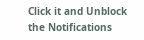Click it and Unblock the Notifications